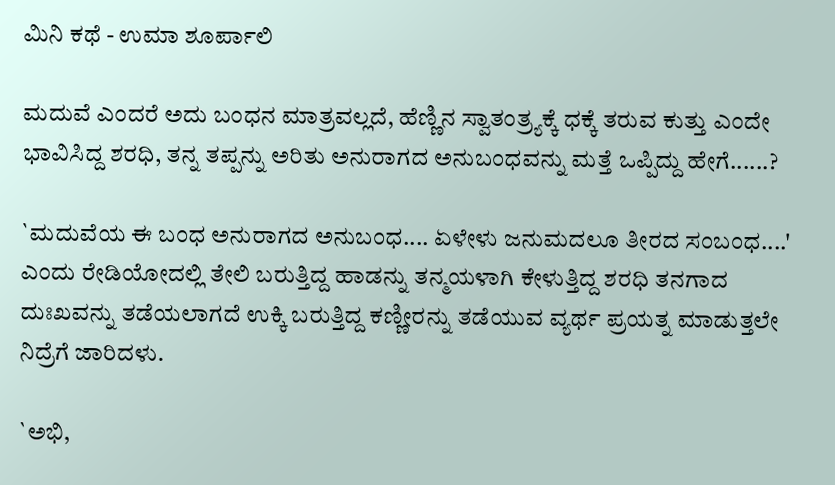ಮಿನಿ ಕಥೆ - ಉಮಾ ಶೂರ್ಪಾಲಿ

ಮದುವೆ ಎಂದರೆ ಅದು ಬಂಧನ ಮಾತ್ರವಲ್ಲದೆ, ಹೆಣ್ಣಿನ ಸ್ವಾತಂತ್ರ್ಯಕ್ಕೆ ಧಕ್ಕೆ ತರುವ ಕುತ್ತು ಎಂದೇ ಭಾವಿಸಿದ್ದ ಶರಧಿ, ತನ್ನ ತಪ್ಪನ್ನು ಅರಿತು ಅನುರಾಗದ ಅನುಬಂಧವನ್ನು ಮತ್ತೆ ಒಪ್ಪಿದ್ದು ಹೇಗೆ......?

`ಮದುವೆಯ ಈ ಬಂಧ ಅನುರಾಗದ ಅನುಬಂಧ.... ಏಳೇಳು ಜನುಮದಲೂ ತೀರದ ಸಂಬಂಧ....' ಎಂದು ರೇಡಿಯೋದಲ್ಲಿ ತೇಲಿ ಬರುತ್ತಿದ್ದ ಹಾಡನ್ನು ತನ್ಮಯಳಾಗಿ ಕೇಳುತ್ತಿದ್ದ ಶರಧಿ ತನಗಾದ ದುಃಖವನ್ನು ತಡೆಯಲಾಗದೆ ಉಕ್ಕಿ ಬರುತ್ತಿದ್ದ ಕಣ್ಣೀರನ್ನು ತಡೆಯುವ ವ್ಯರ್ಥ ಪ್ರಯತ್ನ ಮಾಡುತ್ತಲೇ ನಿದ್ರೆಗೆ ಜಾರಿದಳು.

`ಅಭಿ,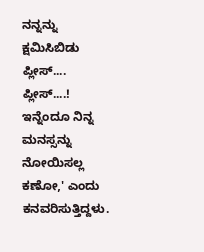ನನ್ನನ್ನು ಕ್ಷಮಿಸಿಬಿಡು ಪ್ಲೀಸ್‌.... ಪ್ಲೀಸ್‌....! ಇನ್ನೆಂದೂ ನಿನ್ನ ಮನಸ್ಸನ್ನು ನೋಯಿಸಲ್ಲ ಕಣೋ,' ಎಂದು ಕನವರಿಸುತ್ತಿದ್ದಳು.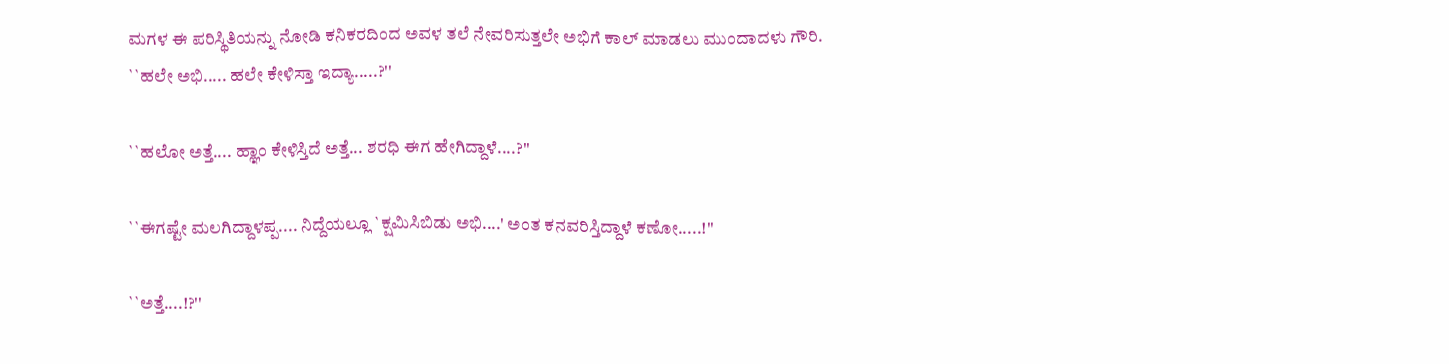ಮಗಳ ಈ ಪರಿಸ್ಥಿತಿಯನ್ನು ನೋಡಿ ಕನಿಕರದಿಂದ ಅವಳ ತಲೆ ನೇವರಿಸುತ್ತಲೇ ಅಭಿಗೆ ಕಾಲ್ ‌ಮಾಡಲು ಮುಂದಾದಳು ಗೌರಿ. ``ಹಲೇ ಅಭಿ..... ಹಲೇ ಕೇಳಿಸ್ತಾ ಇದ್ಯಾ.....?''

``ಹಲೋ ಅತ್ತೆ.... ಹ್ಞಾಂ ಕೇಳಿಸ್ತಿದೆ ಅತ್ತೆ... ಶರಧಿ ಈಗ ಹೇಗಿದ್ದಾಳೆ....?''

``ಈಗಷ್ಟೇ ಮಲಗಿದ್ದಾಳಪ್ಪ.... ನಿದ್ದೆಯಲ್ಲೂ `ಕ್ಷಮಿಸಿಬಿಡು ಅಭಿ....' ಅಂತ ಕನವರಿಸ್ತಿದ್ದಾಳೆ ಕಣೋ.....!''

``ಅತ್ತೆ....!?''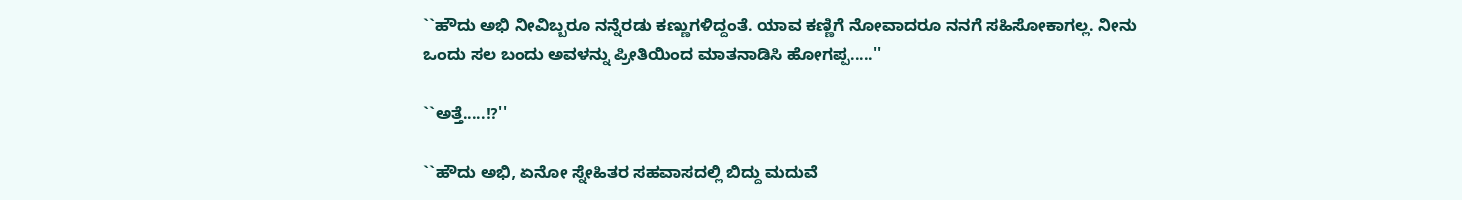``ಹೌದು ಅಭಿ ನೀವಿಬ್ಬರೂ ನನ್ನೆರಡು ಕಣ್ಣುಗಳಿದ್ದಂತೆ. ಯಾವ ಕಣ್ಣಿಗೆ ನೋವಾದರೂ ನನಗೆ ಸಹಿಸೋಕಾಗಲ್ಲ. ನೀನು ಒಂದು ಸಲ ಬಂದು ಅವಳನ್ನು ಪ್ರೀತಿಯಿಂದ ಮಾತನಾಡಿಸಿ ಹೋಗಪ್ಪ.....''

``ಅತ್ತೆ.....!?''

``ಹೌದು ಅಭಿ, ಏನೋ ಸ್ನೇಹಿತರ ಸಹವಾಸದಲ್ಲಿ ಬಿದ್ದು ಮದುವೆ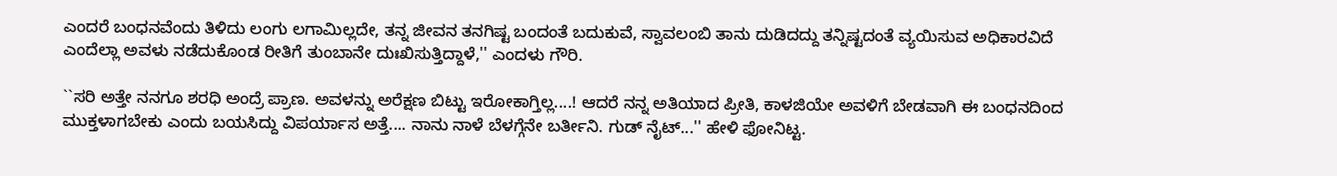ಎಂದರೆ ಬಂಧನವೆಂದು ತಿಳಿದು ಲಂಗು ಲಗಾಮಿಲ್ಲದೇ, ತನ್ನ ಜೀವನ ತನಗಿಷ್ಟ ಬಂದಂತೆ ಬದುಕುವೆ, ಸ್ವಾವಲಂಬಿ ತಾನು ದುಡಿದದ್ದು ತನ್ನಿಷ್ಟದಂತೆ ವ್ಯಯಿಸುವ ಅಧಿಕಾರವಿದೆ ಎಂದೆಲ್ಲಾ ಅವಳು ನಡೆದುಕೊಂಡ ರೀತಿಗೆ ತುಂಬಾನೇ ದುಃಖಿಸುತ್ತಿದ್ದಾಳೆ,'' ಎಂದಳು ಗೌರಿ.

``ಸರಿ ಅತ್ತೇ ನನಗೂ ಶರಧಿ ಅಂದ್ರೆ ಪ್ರಾಣ. ಅವಳನ್ನು ಅರೆಕ್ಷಣ ಬಿಟ್ಟು ಇರೋಕಾಗ್ತಿಲ್ಲ....! ಆದರೆ ನನ್ನ ಅತಿಯಾದ ಪ್ರೀತಿ, ಕಾಳಜಿಯೇ ಅವಳಿಗೆ ಬೇಡವಾಗಿ ಈ ಬಂಧನದಿಂದ ಮುಕ್ತಳಾಗಬೇಕು ಎಂದು ಬಯಸಿದ್ದು ವಿಪರ್ಯಾಸ ಅತ್ತೆ.... ನಾನು ನಾಳೆ ಬೆಳಗ್ಗೆನೇ ಬರ್ತೀನಿ. ಗುಡ್‌ ನೈಟ್‌...'' ಹೇಳಿ ಫೋನಿಟ್ಟ.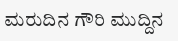ಮರುದಿನ ಗೌರಿ ಮುದ್ದಿನ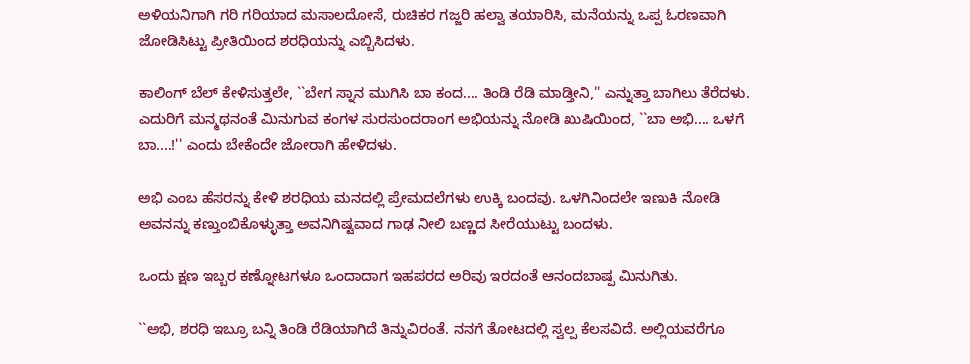ಅಳಿಯನಿಗಾಗಿ ಗರಿ ಗರಿಯಾದ ಮಸಾಲದೋಸೆ, ರುಚಿಕರ ಗಜ್ಜರಿ ಹಲ್ವಾ ತಯಾರಿಸಿ, ಮನೆಯನ್ನು ಒಪ್ಪ ಓರಣವಾಗಿ ಜೋಡಿಸಿಟ್ಟು ಪ್ರೀತಿಯಿಂದ ಶರಧಿಯನ್ನು ಎಬ್ಬಿಸಿದಳು.

ಕಾಲಿಂಗ್‌ ಬೆಲ್ ‌ಕೇಳಿಸುತ್ತಲೇ, ``ಬೇಗ ಸ್ನಾನ ಮುಗಿಸಿ ಬಾ ಕಂದ.... ತಿಂಡಿ ರೆಡಿ ಮಾಡ್ತೀನಿ,'' ಎನ್ನುತ್ತಾ ಬಾಗಿಲು ತೆರೆದಳು. ಎದುರಿಗೆ ಮನ್ಮಥನಂತೆ ಮಿನುಗುವ ಕಂಗಳ ಸುರಸುಂದರಾಂಗ ಅಭಿಯನ್ನು ನೋಡಿ ಖುಷಿಯಿಂದ, ``ಬಾ ಅಭಿ.... ಒಳಗೆ ಬಾ....!'' ಎಂದು ಬೇಕೆಂದೇ ಜೋರಾಗಿ ಹೇಳಿದಳು.

ಅಭಿ ಎಂಬ ಹೆಸರನ್ನು ಕೇಳಿ ಶರಧಿಯ ಮನದಲ್ಲಿ ಪ್ರೇಮದಲೆಗಳು ಉಕ್ಕಿ ಬಂದವು. ಒಳಗಿನಿಂದಲೇ ಇಣುಕಿ ನೋಡಿ ಅವನನ್ನು ಕಣ್ತುಂಬಿಕೊಳ್ಳುತ್ತಾ ಅವನಿಗಿಷ್ಟವಾದ ಗಾಢ ನೀಲಿ ಬಣ್ಣದ ಸೀರೆಯುಟ್ಟು ಬಂದಳು.

ಒಂದು ಕ್ಷಣ ಇಬ್ಬರ ಕಣ್ನೋಟಗಳೂ ಒಂದಾದಾಗ ಇಹಪರದ ಅರಿವು ಇರದಂತೆ ಆನಂದಬಾಷ್ಪ ಮಿನುಗಿತು.

``ಅಭಿ, ಶರಧಿ ಇಬ್ರೂ ಬನ್ನಿ ತಿಂಡಿ ರೆಡಿಯಾಗಿದೆ ತಿನ್ನುವಿರಂತೆ. ನನಗೆ ತೋಟದಲ್ಲಿ ಸ್ವಲ್ಪ ಕೆಲಸವಿದೆ. ಅಲ್ಲಿಯವರೆಗೂ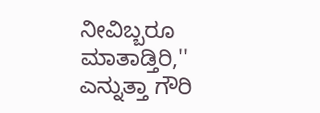ನೀವಿಬ್ಬರೂ ಮಾತಾಡ್ತಿರಿ,'' ಎನ್ನುತ್ತಾ ಗೌರಿ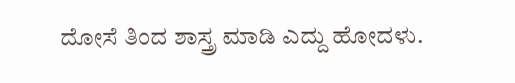ದೋಸೆ ತಿಂದ ಶಾಸ್ತ್ರ ಮಾಡಿ ಎದ್ದು ಹೋದಳು.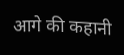आगे की कहानी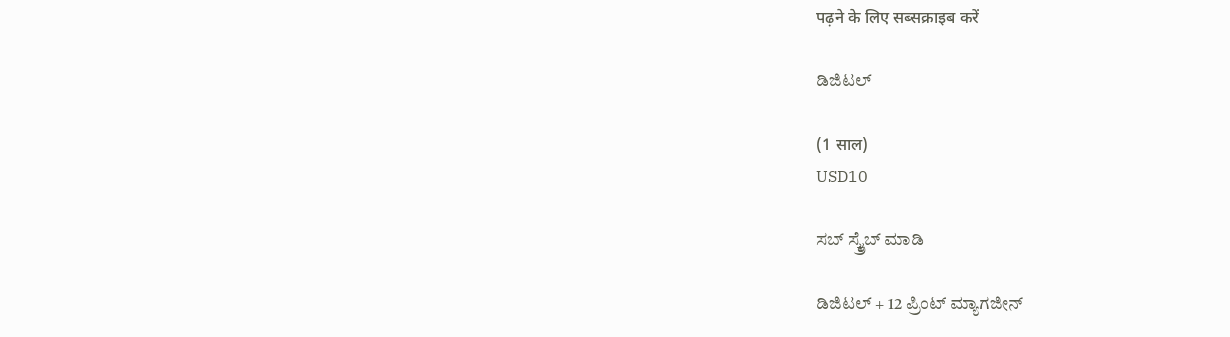पढ़ने के लिए सब्सक्राइब करें

ಡಿಜಿಟಲ್

(1 साल)
USD10

ಸಬ್ ಸ್ಕ್ರೈಬ್ ಮಾಡಿ

ಡಿಜಿಟಲ್ + 12 ಪ್ರಿಂಟ್ ಮ್ಯಾಗಜೀನ್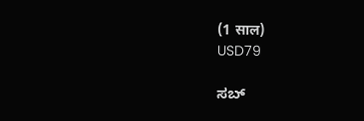(1 साल)
USD79

ಸಬ್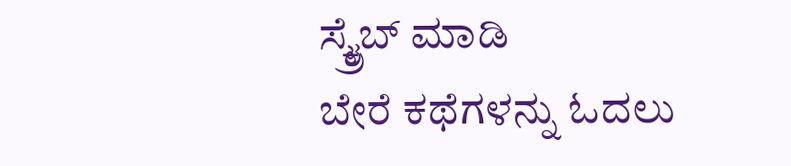ಸ್ಕ್ರೈಬ್ ಮಾಡಿ
ಬೇರೆ ಕಥೆಗಳನ್ನು ಓದಲು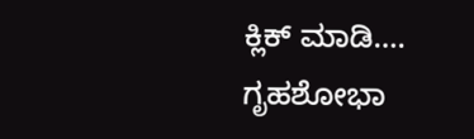ಕ್ಲಿಕ್ ಮಾಡಿ....
ಗೃಹಶೋಭಾ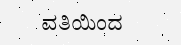ವತಿಯಿಂದ